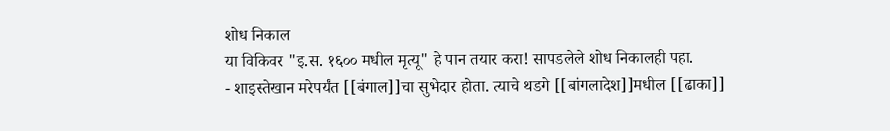शोध निकाल
या विकिवर "इ.स. १६०० मधील मृत्यू" हे पान तयार करा! सापडलेले शोध निकालही पहा.
- शाइस्तेखान मरेपर्यंत [[बंगाल]]चा सुभेदार होता. त्याचे थडगे [[बांगलादेश]]मधील [[ढाका]]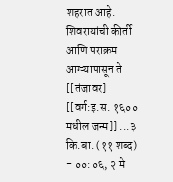शहरात आहे. शिवरायांची कीर्ती आणि पराक्रम आग्ऱ्यापासून ते [[तंजावर] [[वर्ग:इ.स. १६०० मधील जन्म]] ...३ कि.बा. (११ शब्द) - ००:०६, २ मे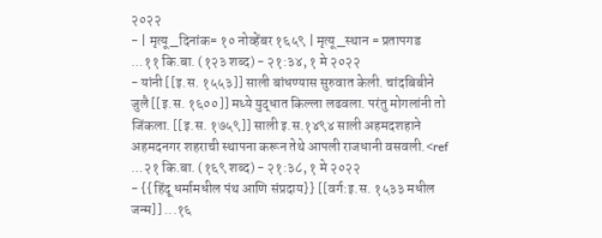२०२२
- | मृत्यू_दिनांक= १० नोव्हेंबर १६५९ | मृत्यू_स्थान = प्रतापगड ...११ कि.बा. (१२३ शब्द) - २१:३४, १ मे २०२२
- यांनी [[इ.स. १५५३]] साली बांधण्यास सुरुवात केली. चांदबिबीने जुलै [[इ.स. १६००]] मध्ये युद्धात किल्ला लढवला. परंतु मोगलांनी तो जिंकला. [[इ.स. १७५९]] साली इ.स.१४९४ साली अहमदशहाने अहमदनगर शहराची स्थापना करून तेथे आपली राजधानी वसवली.<ref ...२१ कि.बा. (१६९ शब्द) - २१:३८, १ मे २०२२
- {{हिंदू धर्मामधील पंथ आणि संप्रदाय}} [[वर्ग:इ.स. १५३३ मधील जन्म]] ...१६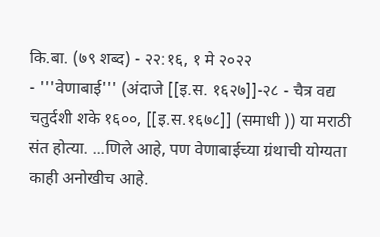कि.बा. (७९ शब्द) - २२:१६, १ मे २०२२
- '''वेणाबाई''' (अंदाजे [[इ.स. १६२७]]-२८ - चैत्र वद्य चतुर्दशी शके १६००, [[इ.स.१६७८]] (समाधी )) या मराठी संत होत्या. ...णिले आहे, पण वेणाबाईच्या ग्रंथाची योग्यता काही अनोखीच आहे.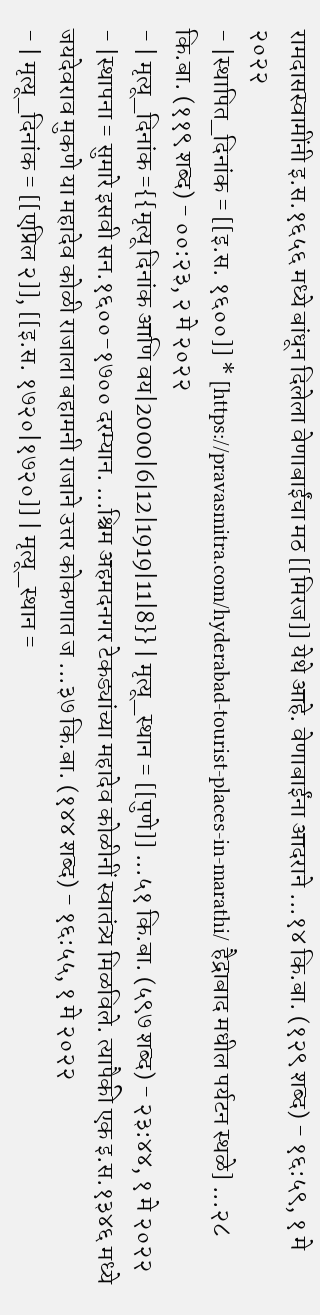रामदासस्वामींनी इ.स.१६५६ मध्ये बांधून दिलेला वेणाबाईंचा मठ [[मिरज]] येथे आहे. वेणाबाईंना आदराने ...१४ कि.बा. (१२९ शब्द) - १६:५९, १ मे २०२२
- |स्थापित_दिनांक = [[इ.स. १६००]] * [https://pravasmitra.com/hyderabad-tourist-places-in-marathi/ हैद्राबाद मधील पर्यटन स्थळे] ...२८ कि.बा. (११९ शब्द) - ००:२३, २ मे २०२२
- | मृत्यू_दिनांक ={{मृत्यू दिनांक आणि वय|2000|6|12|1919|11|8}} | मृत्यू_स्थान = [[पुणे]] ...५१ कि.बा. (५९७ शब्द) - २३:४४, १ मे २०२२
- |स्थापना = सुमारे इसवी सन.१६००-१७०० दरम्यान. ...श्चिम अहमदनगर टेकड्यांच्या महादेव कोळीनीं स्वातंत्र्य मिळविले. त्यापैकी एक इ.स.१३४६ मध्ये जयदेवराव मुकणे या महादेव कोळी राजाला बहामनी राजाने उत्तर कोकणात ज ...३७ कि.बा. (१४४ शब्द) - १६:५५, १ मे २०२२
- | मृत्यू_दिनांक = [[एप्रिल २]], [[इ.स. १७२०|१७२०]] | मृत्यू_स्थान =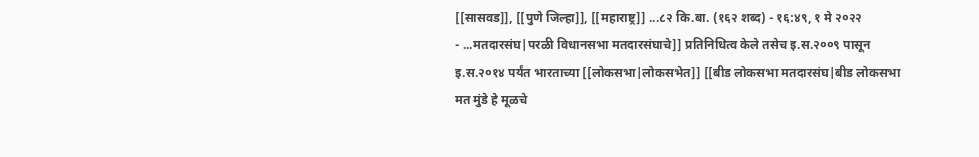[[सासवड]], [[पुणे जिल्हा]], [[महाराष्ट्र]] ...८२ कि.बा. (१६२ शब्द) - १६:४९, १ मे २०२२
- ...मतदारसंघ|परळी विधानसभा मतदारसंघाचे]] प्रतिनिधित्व केले तसेच इ.स.२००९ पासून इ.स.२०१४ पर्यंत भारताच्या [[लोकसभा|लोकसभेत]] [[बीड लोकसभा मतदारसंघ|बीड लोकसभा मत मुंडे हे मूळचे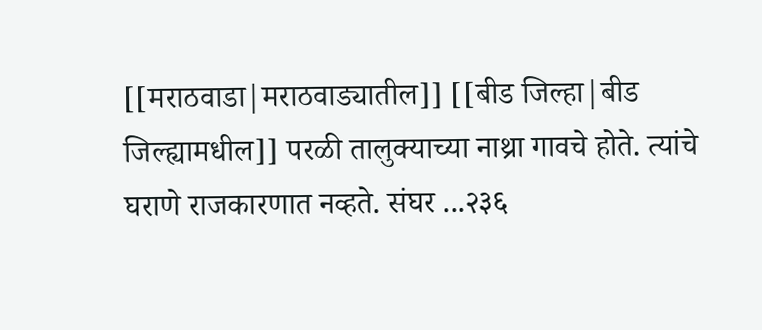[[मराठवाडा|मराठवाड्यातील]] [[बीड जिल्हा|बीड जिल्ह्यामधील]] परळी तालुक्याच्या नाथ्रा गावचे होते. त्यांचे घराणे राजकारणात नव्हते. संघर ...२३६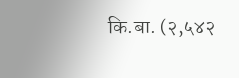कि.बा. (२,५४२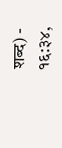शब्द) - १६:३४,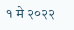१ मे २०२२